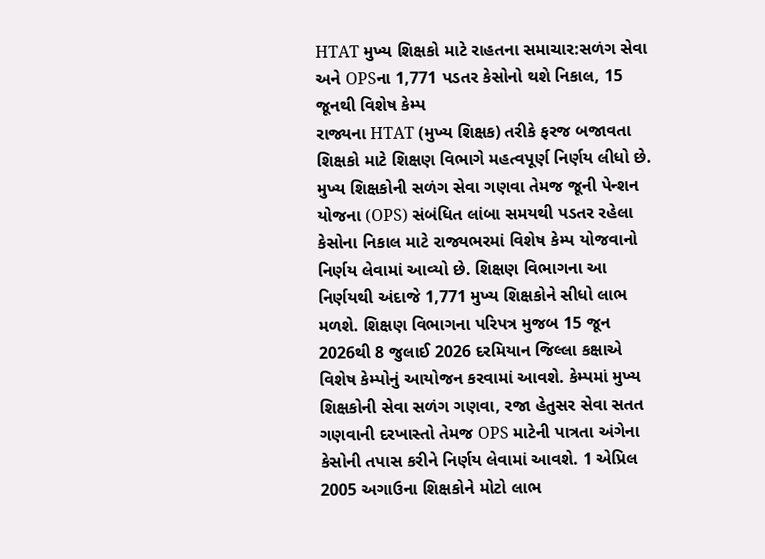HTAT મુખ્ય શિક્ષકો માટે રાહતના સમાચાર:સળંગ સેવા અને OPSના 1,771 પડતર કેસોનો થશે નિકાલ, 15 જૂનથી વિશેષ કેમ્પ
રાજ્યના HTAT (મુખ્ય શિક્ષક) તરીકે ફરજ બજાવતા શિક્ષકો માટે શિક્ષણ વિભાગે મહત્વપૂર્ણ નિર્ણય લીધો છે. મુખ્ય શિક્ષકોની સળંગ સેવા ગણવા તેમજ જૂની પેન્શન યોજના (OPS) સંબંધિત લાંબા સમયથી પડતર રહેલા કેસોના નિકાલ માટે રાજ્યભરમાં વિશેષ કેમ્પ યોજવાનો નિર્ણય લેવામાં આવ્યો છે. શિક્ષણ વિભાગના આ નિર્ણયથી અંદાજે 1,771 મુખ્ય શિક્ષકોને સીધો લાભ મળશે. શિક્ષણ વિભાગના પરિપત્ર મુજબ 15 જૂન 2026થી 8 જુલાઈ 2026 દરમિયાન જિલ્લા કક્ષાએ વિશેષ કેમ્પોનું આયોજન કરવામાં આવશે. કેમ્પમાં મુખ્ય શિક્ષકોની સેવા સળંગ ગણવા, રજા હેતુસર સેવા સતત ગણવાની દરખાસ્તો તેમજ OPS માટેની પાત્રતા અંગેના કેસોની તપાસ કરીને નિર્ણય લેવામાં આવશે. 1 એપ્રિલ 2005 અગાઉના શિક્ષકોને મોટો લાભ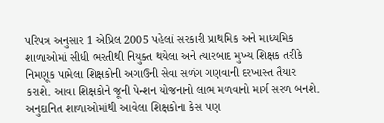પરિપત્ર અનુસાર 1 એપ્રિલ 2005 પહેલાં સરકારી પ્રાથમિક અને માધ્યમિક શાળાઓમાં સીધી ભરતીથી નિયુક્ત થયેલા અને ત્યારબાદ મુખ્ય શિક્ષક તરીકે નિમણૂક પામેલા શિક્ષકોની અગાઉની સેવા સળંગ ગણવાની દરખાસ્ત તૈયાર કરાશે. આવા શિક્ષકોને જૂની પેન્શન યોજનાનો લાભ મળવાનો માર્ગ સરળ બનશે. અનુદાનિત શાળાઓમાંથી આવેલા શિક્ષકોના કેસ પણ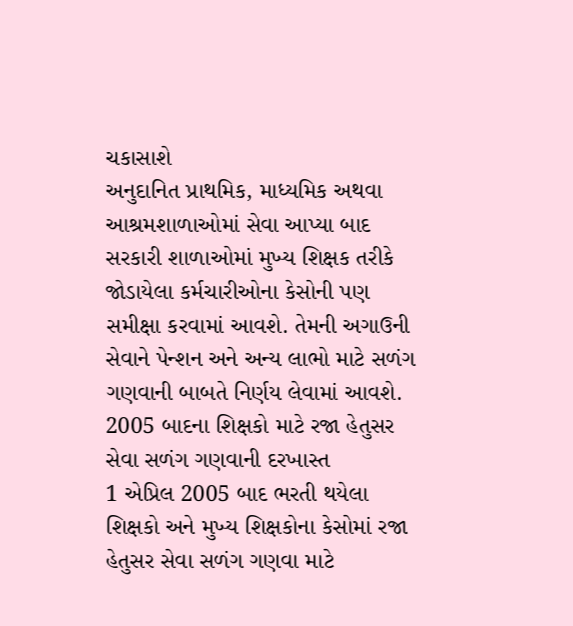ચકાસાશે
અનુદાનિત પ્રાથમિક, માધ્યમિક અથવા આશ્રમશાળાઓમાં સેવા આપ્યા બાદ સરકારી શાળાઓમાં મુખ્ય શિક્ષક તરીકે જોડાયેલા કર્મચારીઓના કેસોની પણ સમીક્ષા કરવામાં આવશે. તેમની અગાઉની સેવાને પેન્શન અને અન્ય લાભો માટે સળંગ ગણવાની બાબતે નિર્ણય લેવામાં આવશે. 2005 બાદના શિક્ષકો માટે રજા હેતુસર સેવા સળંગ ગણવાની દરખાસ્ત
1 એપ્રિલ 2005 બાદ ભરતી થયેલા શિક્ષકો અને મુખ્ય શિક્ષકોના કેસોમાં રજા હેતુસર સેવા સળંગ ગણવા માટે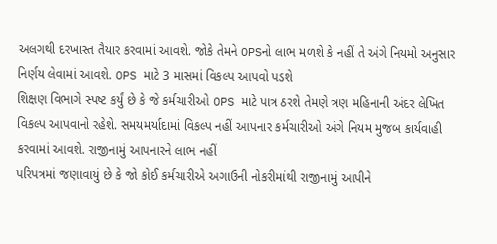અલગથી દરખાસ્ત તૈયાર કરવામાં આવશે. જોકે તેમને OPSનો લાભ મળશે કે નહીં તે અંગે નિયમો અનુસાર નિર્ણય લેવામાં આવશે. OPS માટે 3 માસમાં વિકલ્પ આપવો પડશે
શિક્ષણ વિભાગે સ્પષ્ટ કર્યું છે કે જે કર્મચારીઓ OPS માટે પાત્ર ઠરશે તેમણે ત્રણ મહિનાની અંદર લેખિત વિકલ્પ આપવાનો રહેશે. સમયમર્યાદામાં વિકલ્પ નહીં આપનાર કર્મચારીઓ અંગે નિયમ મુજબ કાર્યવાહી કરવામાં આવશે. રાજીનામું આપનારને લાભ નહીં
પરિપત્રમાં જણાવાયું છે કે જો કોઈ કર્મચારીએ અગાઉની નોકરીમાંથી રાજીનામું આપીને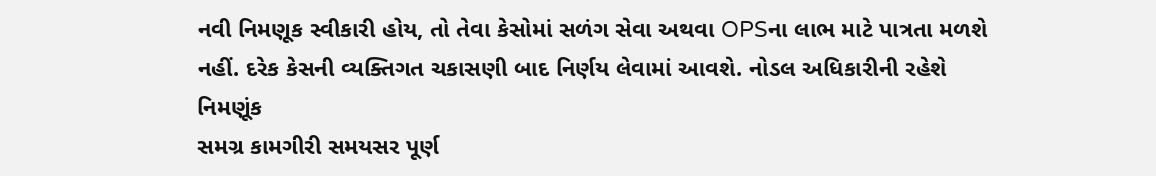નવી નિમણૂક સ્વીકારી હોય, તો તેવા કેસોમાં સળંગ સેવા અથવા OPSના લાભ માટે પાત્રતા મળશે નહીં. દરેક કેસની વ્યક્તિગત ચકાસણી બાદ નિર્ણય લેવામાં આવશે. નોડલ અધિકારીની રહેશે નિમણૂંક
સમગ્ર કામગીરી સમયસર પૂર્ણ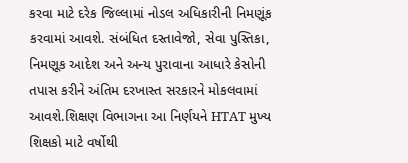કરવા માટે દરેક જિલ્લામાં નોડલ અધિકારીની નિમણૂંક કરવામાં આવશે. સંબંધિત દસ્તાવેજો, સેવા પુસ્તિકા, નિમણૂક આદેશ અને અન્ય પુરાવાના આધારે કેસોની તપાસ કરીને અંતિમ દરખાસ્ત સરકારને મોકલવામાં આવશે.શિક્ષણ વિભાગના આ નિર્ણયને HTAT મુખ્ય શિક્ષકો માટે વર્ષોથી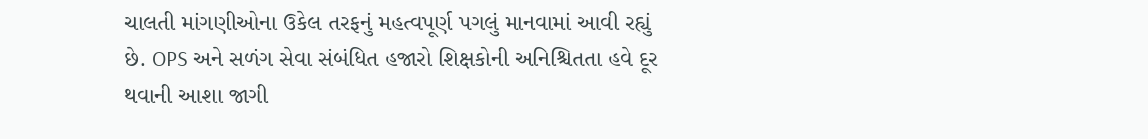ચાલતી માંગણીઓના ઉકેલ તરફનું મહત્વપૂર્ણ પગલું માનવામાં આવી રહ્યું છે. OPS અને સળંગ સેવા સંબંધિત હજારો શિક્ષકોની અનિશ્ચિતતા હવે દૂર થવાની આશા જાગી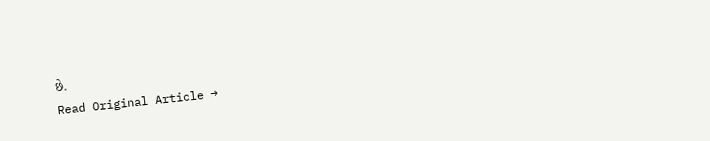છે.
Read Original Article →